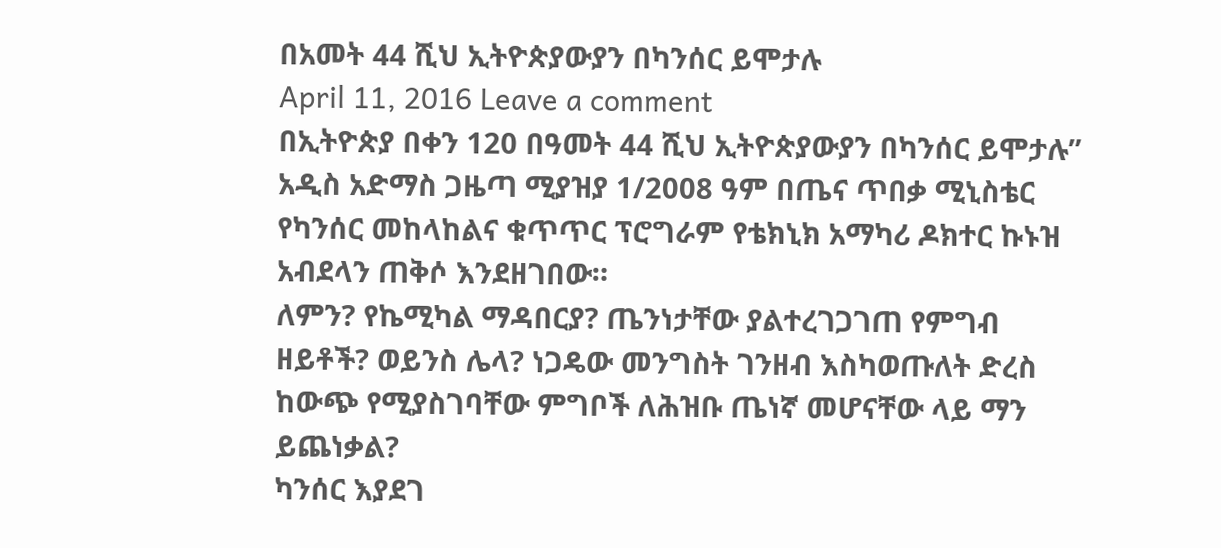በአመት 44 ሺህ ኢትዮጵያውያን በካንሰር ይሞታሉ
April 11, 2016 Leave a comment
በኢትዮጵያ በቀን 120 በዓመት 44 ሺህ ኢትዮጵያውያን በካንሰር ይሞታሉ” አዲስ አድማስ ጋዜጣ ሚያዝያ 1/2008 ዓም በጤና ጥበቃ ሚኒስቴር የካንሰር መከላከልና ቁጥጥር ፕሮግራም የቴክኒክ አማካሪ ዶክተር ኩኑዝ አብደላን ጠቅሶ እንደዘገበው።
ለምን? የኬሚካል ማዳበርያ? ጤንነታቸው ያልተረገጋገጠ የምግብ ዘይቶች? ወይንስ ሌላ? ነጋዴው መንግስት ገንዘብ እስካወጡለት ድረስ ከውጭ የሚያስገባቸው ምግቦች ለሕዝቡ ጤነኛ መሆናቸው ላይ ማን ይጨነቃል?
ካንሰር እያደገ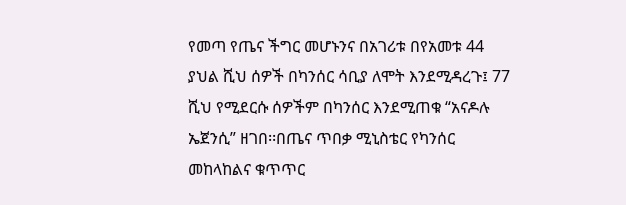የመጣ የጤና ችግር መሆኑንና በአገሪቱ በየአመቱ 44 ያህል ሺህ ሰዎች በካንሰር ሳቢያ ለሞት እንደሚዳረጉ፤ 77 ሺህ የሚደርሱ ሰዎችም በካንሰር እንደሚጠቁ “አናዶሉ ኤጀንሲ” ዘገበ፡፡በጤና ጥበቃ ሚኒስቴር የካንሰር መከላከልና ቁጥጥር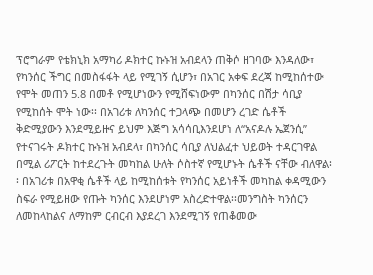ፕሮግራም የቴክኒክ አማካሪ ዶክተር ኩኑዝ አብደላን ጠቅሶ ዘገባው እንዳለው፣ የካንሰር ችግር በመስፋፋት ላይ የሚገኝ ሲሆን፣ በአገር አቀፍ ደረጃ ከሚከሰተው የሞት መጠን 5.8 በመቶ የሚሆነውን የሚሸፍነውም በካንሰር በሽታ ሳቢያ የሚከሰት ሞት ነው፡፡ በአገሪቱ ለካንሰር ተጋላጭ በመሆን ረገድ ሴቶች ቅድሚያውን እንደሚይዙና ይህም እጅግ አሳሳቢእንደሆነ ለ“አናዶሉ ኤጀንሲ” የተናገሩት ዶክተር ኩኑዝ አብደላ፣ በካንሰር ሳቢያ ለህልፈተ ህይወት ተዳርገዋል በሚል ሪፖርት ከተደረጉት መካከል ሁለት ሶስተኛ የሚሆኑት ሴቶች ናቸው ብለዋል፡፡ በአገሪቱ በአዋቂ ሴቶች ላይ ከሚከሰቱት የካንሰር አይነቶች መካከል ቀዳሚውን ስፍራ የሚይዘው የጡት ካንሰር እንደሆነም አስረድተዋል፡፡መንግስት ካንሰርን ለመከላከልና ለማከም ርብርብ እያደረገ እንደሚገኝ የጠቆመው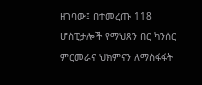ዘገባው፤ በተመረጡ 118 ሆስፒታሎች የማህጸን በር ካንሰር ምርመራና ህክምናን ለማስፋፋት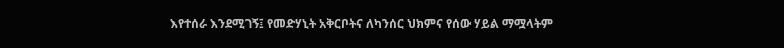እየተሰራ እንደሚገኝ፤ የመድሃኒት አቅርቦትና ለካንሰር ህክምና የሰው ሃይል ማሟላትም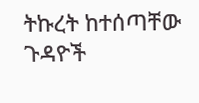ትኩረት ከተሰጣቸው ጉዳዮች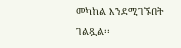መካከል እንደሚገኙበት ገልጿል፡፡